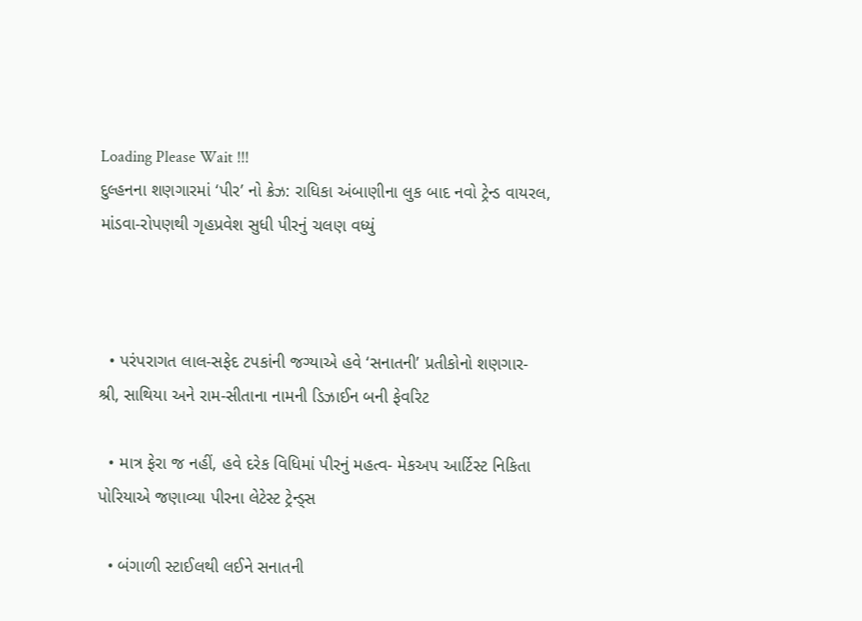Loading Please Wait !!!
દુલ્હનના શણગારમાં ‘પીર’ નો ક્રેઝ: રાધિકા અંબાણીના લુક બાદ નવો ટ્રેન્ડ વાયરલ, માંડવા-રોપણથી ગૃહપ્રવેશ સુધી પીરનું ચલણ વધ્યું



  • પરંપરાગત લાલ-સફેદ ટપકાંની જગ્યાએ હવે ‘સનાતની’ પ્રતીકોનો શણગાર- શ્રી, સાથિયા અને રામ-સીતાના નામની ડિઝાઈન બની ફેવરિટ

  • માત્ર ફેરા જ નહીં, હવે દરેક વિધિમાં પીરનું મહત્વ- મેકઅપ આર્ટિસ્ટ નિકિતા પોરિયાએ જણાવ્યા પીરના લેટેસ્ટ ટ્રેન્ડ્સ

  • બંગાળી સ્ટાઈલથી લઈને સનાતની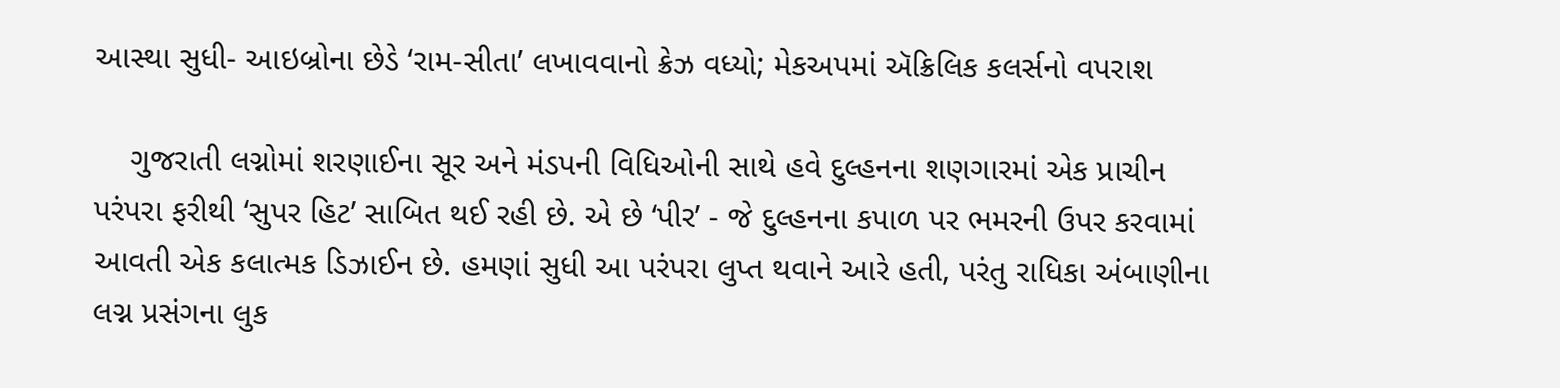આસ્થા સુધી- આઇબ્રોના છેડે ‘રામ-સીતા’ લખાવવાનો ક્રેઝ વધ્યો; મેકઅપમાં ઍક્રિલિક કલર્સનો વપરાશ

    ગુજરાતી લગ્નોમાં શરણાઈના સૂર અને મંડપની વિધિઓની સાથે હવે દુલ્હનના શણગારમાં એક પ્રાચીન પરંપરા ફરીથી ‘સુપર હિટ’ સાબિત થઈ રહી છે. એ છે ‘પીર’ - જે દુલ્હનના કપાળ પર ભમરની ઉપર કરવામાં આવતી એક કલાત્મક ડિઝાઈન છે. હમણાં સુધી આ પરંપરા લુપ્ત થવાને આરે હતી, પરંતુ રાધિકા અંબાણીના લગ્ન પ્રસંગના લુક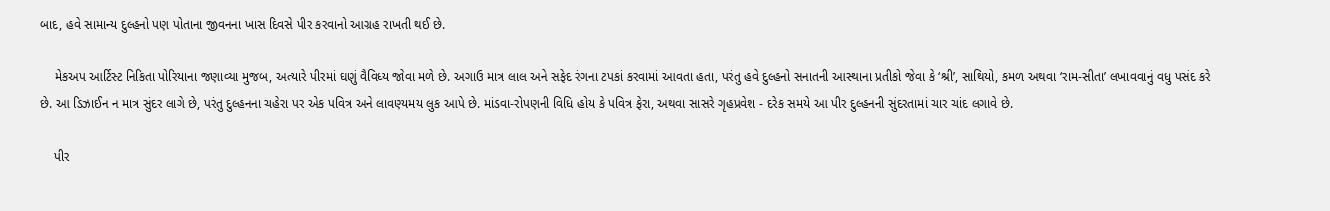બાદ, હવે સામાન્ય દુલ્હનો પણ પોતાના જીવનના ખાસ દિવસે પીર કરવાનો આગ્રહ રાખતી થઈ છે.

    મેકઅપ આર્ટિસ્ટ નિકિતા પોરિયાના જણાવ્યા મુજબ, અત્યારે પીરમાં ઘણું વૈવિધ્ય જોવા મળે છે. અગાઉ માત્ર લાલ અને સફેદ રંગના ટપકાં કરવામાં આવતા હતા, પરંતુ હવે દુલ્હનો સનાતની આસ્થાના પ્રતીકો જેવા કે ‘શ્રી’, સાથિયો, કમળ અથવા ‘રામ-સીતા’ લખાવવાનું વધુ પસંદ કરે છે. આ ડિઝાઈન ન માત્ર સુંદર લાગે છે, પરંતુ દુલ્હનના ચહેરા પર એક પવિત્ર અને લાવણ્યમય લુક આપે છે. માંડવા-રોપણની વિધિ હોય કે પવિત્ર ફેરા, અથવા સાસરે ગૃહપ્રવેશ - દરેક સમયે આ પીર દુલ્હનની સુંદરતામાં ચાર ચાંદ લગાવે છે.

    પીર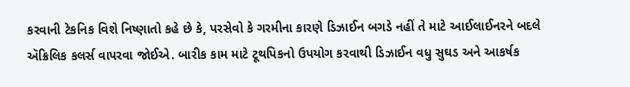કરવાની ટેકનિક વિશે નિષ્ણાતો કહે છે કે, પરસેવો કે ગરમીના કારણે ડિઝાઈન બગડે નહીં તે માટે આઈલાઈનરને બદલે ઍક્રિલિક કલર્સ વાપરવા જોઈએ. બારીક કામ માટે ટૂથપિકનો ઉપયોગ કરવાથી ડિઝાઈન વધુ સુઘડ અને આકર્ષક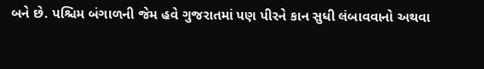બને છે. પશ્ચિમ બંગાળની જેમ હવે ગુજરાતમાં પણ પીરને કાન સુધી લંબાવવાનો અથવા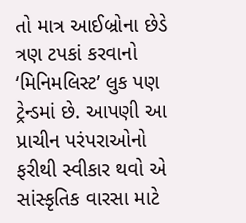તો માત્ર આઈબ્રોના છેડે ત્રણ ટપકાં કરવાનો ‘મિનિમલિસ્ટ’ લુક પણ ટ્રેન્ડમાં છે. આપણી આ પ્રાચીન પરંપરાઓનો ફરીથી સ્વીકાર થવો એ સાંસ્કૃતિક વારસા માટે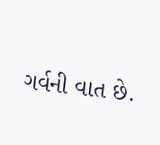ગર્વની વાત છે.